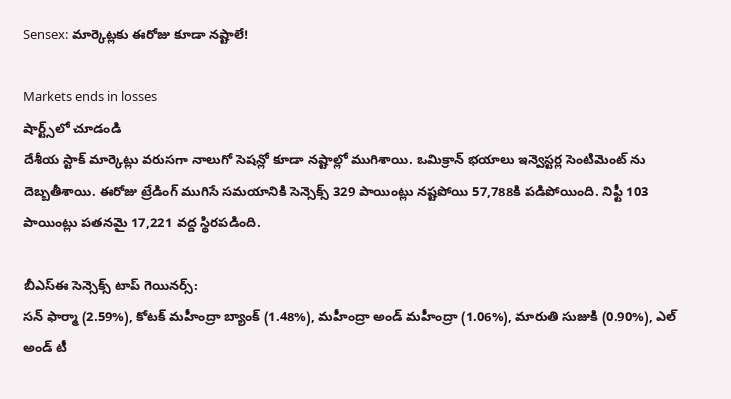Sensex: మార్కెట్లకు ఈరోజు కూడా నష్టాలే!

Markets ends in losses
షార్ట్స్‌లో చూడండి
దేశీయ స్టాక్ మార్కెట్లు వరుసగా నాలుగో సెషన్లో కూడా నష్టాల్లో ముగిశాయి. ఒమిక్రాన్ భయాలు ఇన్వెస్టర్ల సెంటిమెంట్ ను దెబ్బతీశాయి. ఈరోజు ట్రేడింగ్ ముగిసే సమయానికి సెన్సెక్స్ 329 పాయింట్లు నష్టపోయి 57,788కి పడిపోయింది. నిఫ్టీ 103 పాయింట్లు పతనమై 17,221 వద్ద స్థిరపడింది.

బీఎస్ఈ సెన్సెక్స్ టాప్ గెయినర్స్:
సన్ ఫార్మా (2.59%), కోటక్ మహీంద్రా బ్యాంక్ (1.48%), మహీంద్రా అండ్ మహీంద్రా (1.06%), మారుతి సుజుకి (0.90%), ఎల్ అండ్ టీ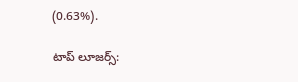(0.63%).

టాప్ లూజర్స్: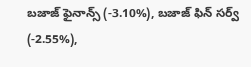బజాజ్ ఫైనాన్స్ (-3.10%), బజాజ్ ఫిన్ సర్వ్ (-2.55%),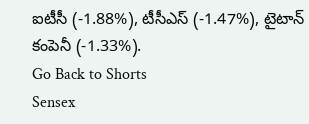ఐటీసీ (-1.88%), టీసీఎస్ (-1.47%), టైటాన్ కంపెనీ (-1.33%).
Go Back to Shorts
Sensex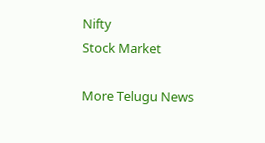Nifty
Stock Market

More Telugu News